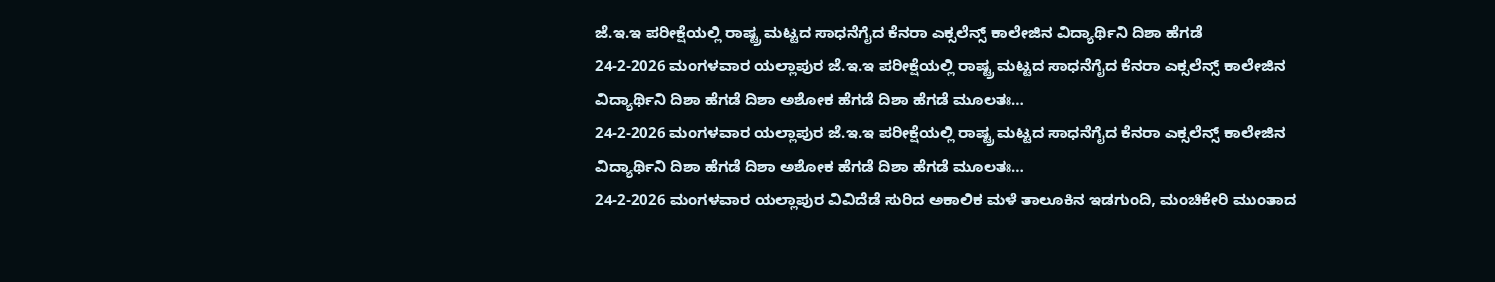ಜೆ.ಇ.ಇ ಪರೀಕ್ಷೆಯಲ್ಲಿ ರಾಷ್ಟ್ರ ಮಟ್ಟದ ಸಾಧನೆಗೈದ ಕೆನರಾ ಎಕ್ಸಲೆನ್ಸ್ ಕಾಲೇಜಿನ ವಿದ್ಯಾರ್ಥಿನಿ ದಿಶಾ ಹೆಗಡೆ
24-2-2026 ಮಂಗಳವಾರ ಯಲ್ಲಾಪುರ ಜೆ.ಇ.ಇ ಪರೀಕ್ಷೆಯಲ್ಲಿ ರಾಷ್ಟ್ರ ಮಟ್ಟದ ಸಾಧನೆಗೈದ ಕೆನರಾ ಎಕ್ಸಲೆನ್ಸ್ ಕಾಲೇಜಿನ ವಿದ್ಯಾರ್ಥಿನಿ ದಿಶಾ ಹೆಗಡೆ ದಿಶಾ ಅಶೋಕ ಹೆಗಡೆ ದಿಶಾ ಹೆಗಡೆ ಮೂಲತಃ…
24-2-2026 ಮಂಗಳವಾರ ಯಲ್ಲಾಪುರ ಜೆ.ಇ.ಇ ಪರೀಕ್ಷೆಯಲ್ಲಿ ರಾಷ್ಟ್ರ ಮಟ್ಟದ ಸಾಧನೆಗೈದ ಕೆನರಾ ಎಕ್ಸಲೆನ್ಸ್ ಕಾಲೇಜಿನ ವಿದ್ಯಾರ್ಥಿನಿ ದಿಶಾ ಹೆಗಡೆ ದಿಶಾ ಅಶೋಕ ಹೆಗಡೆ ದಿಶಾ ಹೆಗಡೆ ಮೂಲತಃ…
24-2-2026 ಮಂಗಳವಾರ ಯಲ್ಲಾಪುರ ವಿವಿದೆಡೆ ಸುರಿದ ಅಕಾಲಿಕ ಮಳೆ ತಾಲೂಕಿನ ಇಡಗುಂದಿ, ಮಂಚಿಕೇರಿ ಮುಂತಾದ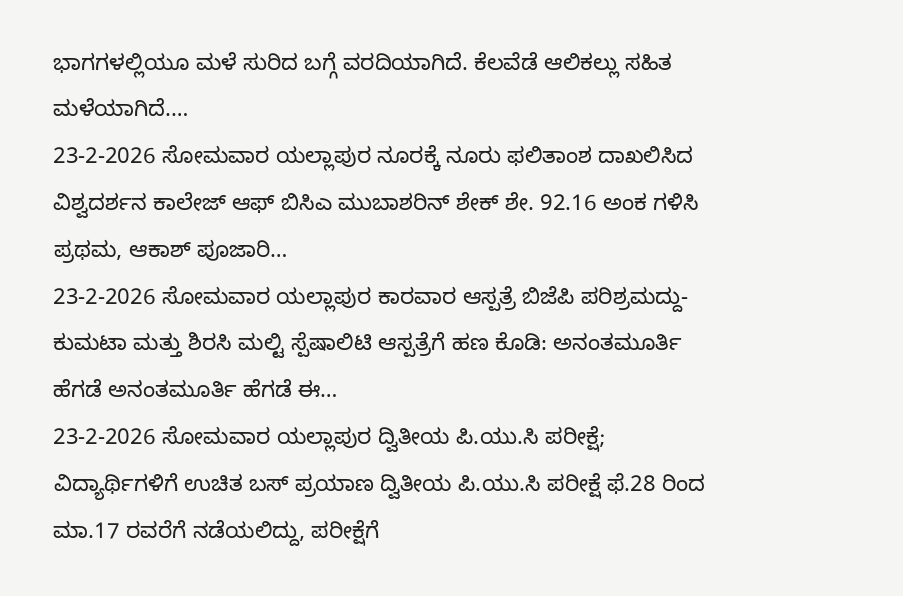ಭಾಗಗಳಲ್ಲಿಯೂ ಮಳೆ ಸುರಿದ ಬಗ್ಗೆ ವರದಿಯಾಗಿದೆ. ಕೆಲವೆಡೆ ಆಲಿಕಲ್ಲು ಸಹಿತ ಮಳೆಯಾಗಿದೆ.…
23-2-2026 ಸೋಮವಾರ ಯಲ್ಲಾಪುರ ನೂರಕ್ಕೆ ನೂರು ಫಲಿತಾಂಶ ದಾಖಲಿಸಿದ ವಿಶ್ವದರ್ಶನ ಕಾಲೇಜ್ ಆಫ್ ಬಿಸಿಎ ಮುಬಾಶರಿನ್ ಶೇಕ್ ಶೇ. 92.16 ಅಂಕ ಗಳಿಸಿ ಪ್ರಥಮ, ಆಕಾಶ್ ಪೂಜಾರಿ…
23-2-2026 ಸೋಮವಾರ ಯಲ್ಲಾಪುರ ಕಾರವಾರ ಆಸ್ಪತ್ರೆ ಬಿಜೆಪಿ ಪರಿಶ್ರಮದ್ದು- ಕುಮಟಾ ಮತ್ತು ಶಿರಸಿ ಮಲ್ಟಿ ಸ್ಪೆಷಾಲಿಟಿ ಆಸ್ಪತ್ರೆಗೆ ಹಣ ಕೊಡಿ: ಅನಂತಮೂರ್ತಿ ಹೆಗಡೆ ಅನಂತಮೂರ್ತಿ ಹೆಗಡೆ ಈ…
23-2-2026 ಸೋಮವಾರ ಯಲ್ಲಾಪುರ ದ್ವಿತೀಯ ಪಿ.ಯು.ಸಿ ಪರೀಕ್ಷೆ; ವಿದ್ಯಾರ್ಥಿಗಳಿಗೆ ಉಚಿತ ಬಸ್ ಪ್ರಯಾಣ ದ್ವಿತೀಯ ಪಿ.ಯು.ಸಿ ಪರೀಕ್ಷೆ ಫೆ.28 ರಿಂದ ಮಾ.17 ರವರೆಗೆ ನಡೆಯಲಿದ್ದು, ಪರೀಕ್ಷೆಗೆ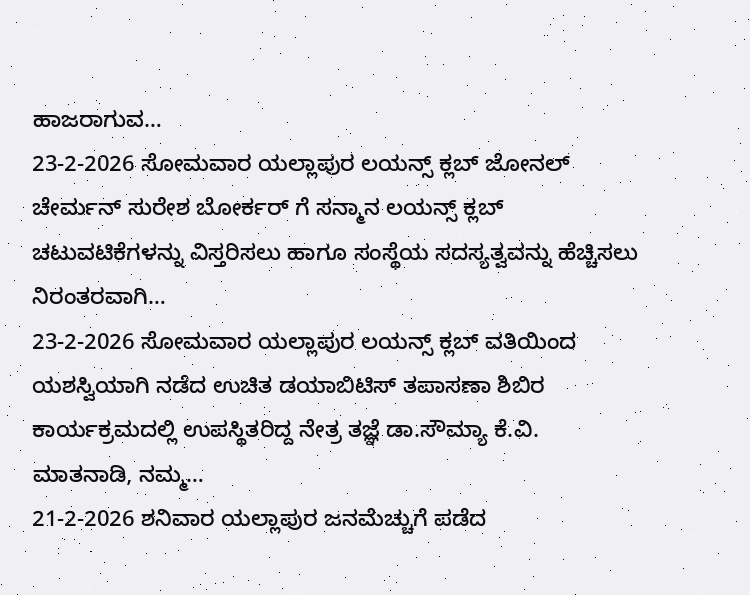ಹಾಜರಾಗುವ…
23-2-2026 ಸೋಮವಾರ ಯಲ್ಲಾಪುರ ಲಯನ್ಸ್ ಕ್ಲಬ್ ಜೋನಲ್ ಚೇರ್ಮನ್ ಸುರೇಶ ಬೋರ್ಕರ್ ಗೆ ಸನ್ಮಾನ ಲಯನ್ಸ್ ಕ್ಲಬ್ ಚಟುವಟಿಕೆಗಳನ್ನು ವಿಸ್ತರಿಸಲು ಹಾಗೂ ಸಂಸ್ಥೆಯ ಸದಸ್ಯತ್ವವನ್ನು ಹೆಚ್ಚಿಸಲು ನಿರಂತರವಾಗಿ…
23-2-2026 ಸೋಮವಾರ ಯಲ್ಲಾಪುರ ಲಯನ್ಸ್ ಕ್ಲಬ್ ವತಿಯಿಂದ ಯಶಸ್ವಿಯಾಗಿ ನಡೆದ ಉಚಿತ ಡಯಾಬಿಟಿಸ್ ತಪಾಸಣಾ ಶಿಬಿರ ಕಾರ್ಯಕ್ರಮದಲ್ಲಿ ಉಪಸ್ಥಿತರಿದ್ದ ನೇತ್ರ ತಜ್ಞೆ ಡಾ.ಸೌಮ್ಯಾ ಕೆ.ವಿ. ಮಾತನಾಡಿ, ನಮ್ಮ…
21-2-2026 ಶನಿವಾರ ಯಲ್ಲಾಪುರ ಜನಮೆಚ್ಚುಗೆ ಪಡೆದ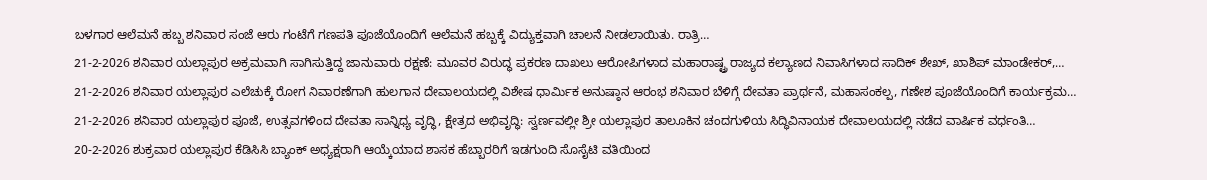ಬಳಗಾರ ಆಲೆಮನೆ ಹಬ್ಬ ಶನಿವಾರ ಸಂಜೆ ಆರು ಗಂಟೆಗೆ ಗಣಪತಿ ಪೂಜೆಯೊಂದಿಗೆ ಆಲೆಮನೆ ಹಬ್ಬಕ್ಕೆ ವಿದ್ಯುಕ್ತವಾಗಿ ಚಾಲನೆ ನೀಡಲಾಯಿತು. ರಾತ್ರಿ…
21-2-2026 ಶನಿವಾರ ಯಲ್ಲಾಪುರ ಅಕ್ರಮವಾಗಿ ಸಾಗಿಸುತ್ತಿದ್ದ ಜಾನುವಾರು ರಕ್ಷಣೆ: ಮೂವರ ವಿರುದ್ಧ ಪ್ರಕರಣ ದಾಖಲು ಆರೋಪಿಗಳಾದ ಮಹಾರಾಷ್ಟ್ರ ರಾಜ್ಯದ ಕಲ್ಯಾಣದ ನಿವಾಸಿಗಳಾದ ಸಾದಿಕ್ ಶೇಖ್, ಖಾಶಿಪ್ ಮಾಂಡೇಕರ್,…
21-2-2026 ಶನಿವಾರ ಯಲ್ಲಾಪುರ ಎಲೆಚುಕ್ಕೆ ರೋಗ ನಿವಾರಣೆಗಾಗಿ ಹುಲಗಾನ ದೇವಾಲಯದಲ್ಲಿ ವಿಶೇಷ ಧಾರ್ಮಿಕ ಅನುಷ್ಠಾನ ಆರಂಭ ಶನಿವಾರ ಬೆಳಿಗ್ಗೆ ದೇವತಾ ಪ್ರಾರ್ಥನೆ, ಮಹಾಸಂಕಲ್ಪ, ಗಣೇಶ ಪೂಜೆಯೊಂದಿಗೆ ಕಾರ್ಯಕ್ರಮ…
21-2-2026 ಶನಿವಾರ ಯಲ್ಲಾಪುರ ಪೂಜೆ, ಉತ್ಸವಗಳಿಂದ ದೇವತಾ ಸಾನ್ನಿಧ್ಯ ವೃದ್ಧಿ, ಕ್ಷೇತ್ರದ ಅಭಿವೃದ್ಧಿ: ಸ್ವರ್ಣವಲ್ಲೀ ಶ್ರೀ ಯಲ್ಲಾಪುರ ತಾಲೂಕಿನ ಚಂದಗುಳಿಯ ಸಿದ್ಧಿವಿನಾಯಕ ದೇವಾಲಯದಲ್ಲಿ ನಡೆದ ವಾರ್ಷಿಕ ವರ್ಧಂತಿ…
20-2-2026 ಶುಕ್ರವಾರ ಯಲ್ಲಾಪುರ ಕೆಡಿಸಿಸಿ ಬ್ಯಾಂಕ್ ಅಧ್ಯಕ್ಷರಾಗಿ ಆಯ್ಕೆಯಾದ ಶಾಸಕ ಹೆಬ್ಬಾರರಿಗೆ ಇಡಗುಂದಿ ಸೊಸೈಟಿ ವತಿಯಿಂದ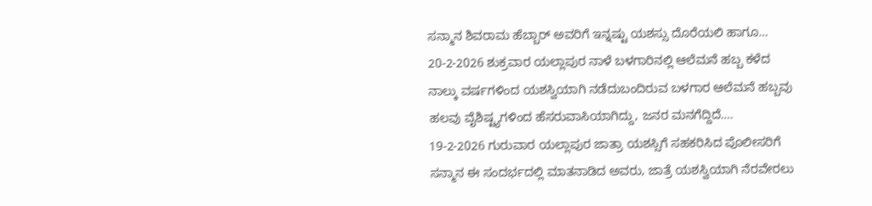ಸನ್ಮಾನ ಶಿವರಾಮ ಹೆಬ್ಬಾರ್ ಅವರಿಗೆ ಇನ್ನಷ್ಟು ಯಶಸ್ಸು ದೊರೆಯಲಿ ಹಾಗೂ…
20-2-2026 ಶುಕ್ರವಾರ ಯಲ್ಲಾಪುರ ನಾಳೆ ಬಳಗಾರಿನಲ್ಲಿ ಆಲೆಮನೆ ಹಬ್ಬ ಕಳೆದ ನಾಲ್ಕು ವರ್ಷಗಳಿಂದ ಯಶಸ್ವಿಯಾಗಿ ನಡೆದುಬಂದಿರುವ ಬಳಗಾರ ಆಲೆಮನೆ ಹಬ್ಬವು ಹಲವು ವೈಶಿಷ್ಟ್ಯಗಳಿಂದ ಹೆಸರುವಾಸಿಯಾಗಿದ್ದು, ಜನರ ಮನಗೆದ್ದಿದೆ.…
19-2-2026 ಗುರುವಾರ ಯಲ್ಲಾಪುರ ಜಾತ್ರಾ ಯಶಸ್ಸಿಗೆ ಸಹಕರಿಸಿದ ಪೊಲೀಸರಿಗೆ ಸನ್ಮಾನ ಈ ಸಂದರ್ಭದಲ್ಲಿ ಮಾತನಾಡಿದ ಅವರು, ಜಾತ್ರೆ ಯಶಸ್ವಿಯಾಗಿ ನೆರವೇರಲು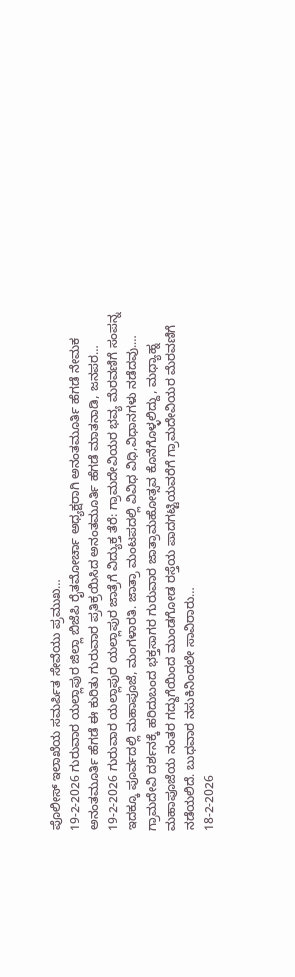ಪೊಲೀಸ್ ಇಲಾಖೆಯ ಸಮರ್ಪಿತ ಸೇವೆಯು ಪ್ರಮುಖ…
19-2-2026 ಗುರುವಾರ ಯಲ್ಲಾಪುರ ಜಿಲ್ಲಾ ಬಿಜೆಪಿ ರೈತಮೋರ್ಚಾ ಅಧ್ಯಕ್ಷರಾಗಿ ಅನಂತಮೂರ್ತಿ ಹೆಗಡೆ ನೇಮಕ ಅನಂತಮೂರ್ತಿ ಹೆಗಡೆ ಈ ಕುರಿತು ಗುರುವಾರ ಪ್ರತಿಕ್ರಯಿಸಿದ ಅನಂತಮೂರ್ತಿ ಹೆಗಡೆ ಮಾತನಾಡಿ, ಜನಪರ…
19-2-2026 ಗುರುವಾರ ಯಲ್ಲಾಪುರ ಯಲ್ಲಾಪುರ ಜಾತ್ರೆಗೆ ವಿದ್ಯುಕ್ತ ತೆರೆ: ಗ್ರಾಮದೇವಿಯರ ಭವ್ಯ ಮೆರವಣಿಗೆ ಸಂಪನ್ನ ಇದಕ್ಕೂ ಪೂರ್ವದಲ್ಲಿ ಮಹಾಪೂಜೆ, ಮಂಗಳಾರತಿ. ಜಾತ್ರಾ ಮಂಟಪದಲ್ಲಿ ವಿವಿಧ ವಿಧಿ,ವಿಧಾನಗಳು ನಡೆದವು.…
ಗ್ರಾಮದೇವಿ ದರ್ಶನಕ್ಕೆ ಹರಿದುಬಂದ ಭಕ್ತಸಾಗರ ಗುರುವಾರ ಜಾತ್ರಾಮಹೋತ್ಸವ ಕೊನೆಗೊಳ್ಳಲಿದ್ದು, ಮಧ್ಯಾಹ್ನ ಮಹಾಪೂಜೆಯ ನಂತರ ಗದ್ದುಗೆಯಿಂದ ಮುಂಡಗೋಡ ರಸ್ತೆಯ ಪಾದಗಟ್ಟಿಯವರೆಗೆ ಗ್ರಾಮದೇವಿಯರ ಮೆರವಣಿಗೆ ನಡೆಯಲಿದೆ. ಬುಧವಾರ ನಸುಕಿನಿಂದಲೇ ಸಾವಿರಾರು…
18-2-2026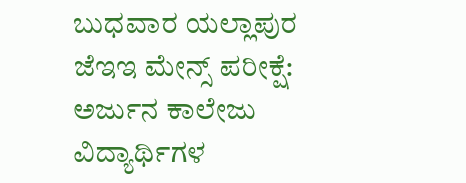ಬುಧವಾರ ಯಲ್ಲಾಪುರ ಜೆಇಇ ಮೇನ್ಸ್ ಪರೀಕ್ಷೆ: ಅರ್ಜುನ ಕಾಲೇಜು ವಿದ್ಯಾರ್ಥಿಗಳ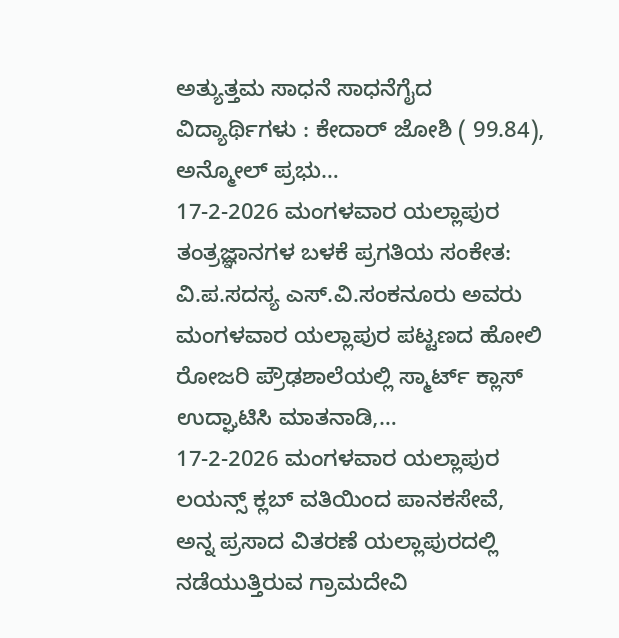ಅತ್ಯುತ್ತಮ ಸಾಧನೆ ಸಾಧನೆಗೈದ ವಿದ್ಯಾರ್ಥಿಗಳು : ಕೇದಾರ್ ಜೋಶಿ ( 99.84), ಅನ್ಮೋಲ್ ಪ್ರಭು…
17-2-2026 ಮಂಗಳವಾರ ಯಲ್ಲಾಪುರ ತಂತ್ರಜ್ಞಾನಗಳ ಬಳಕೆ ಪ್ರಗತಿಯ ಸಂಕೇತ: ವಿ.ಪ.ಸದಸ್ಯ ಎಸ್.ವಿ.ಸಂಕನೂರು ಅವರು ಮಂಗಳವಾರ ಯಲ್ಲಾಪುರ ಪಟ್ಟಣದ ಹೋಲಿ ರೋಜರಿ ಪ್ರೌಢಶಾಲೆಯಲ್ಲಿ ಸ್ಮಾರ್ಟ್ ಕ್ಲಾಸ್ ಉದ್ಘಾಟಿಸಿ ಮಾತನಾಡಿ,…
17-2-2026 ಮಂಗಳವಾರ ಯಲ್ಲಾಪುರ ಲಯನ್ಸ್ ಕ್ಲಬ್ ವತಿಯಿಂದ ಪಾನಕಸೇವೆ, ಅನ್ನ ಪ್ರಸಾದ ವಿತರಣೆ ಯಲ್ಲಾಪುರದಲ್ಲಿ ನಡೆಯುತ್ತಿರುವ ಗ್ರಾಮದೇವಿ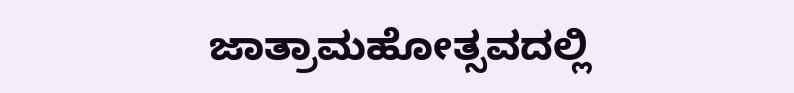ಜಾತ್ರಾಮಹೋತ್ಸವದಲ್ಲಿ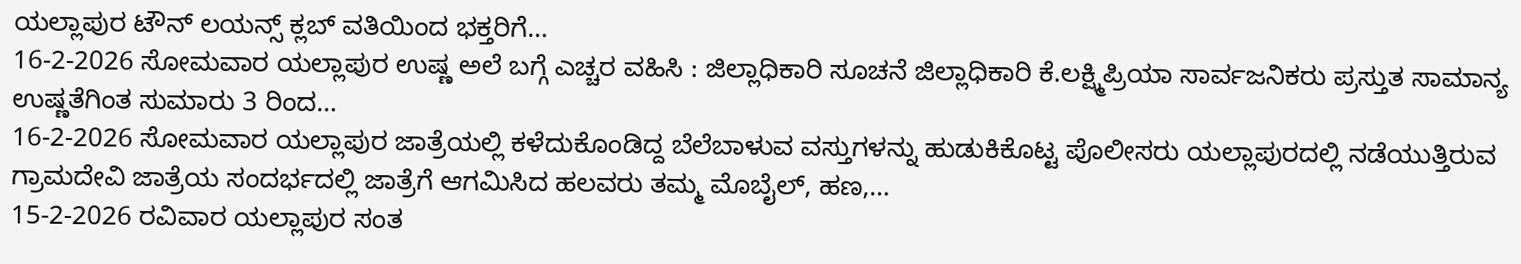ಯಲ್ಲಾಪುರ ಟೌನ್ ಲಯನ್ಸ್ ಕ್ಲಬ್ ವತಿಯಿಂದ ಭಕ್ತರಿಗೆ…
16-2-2026 ಸೋಮವಾರ ಯಲ್ಲಾಪುರ ಉಷ್ಣ ಅಲೆ ಬಗ್ಗೆ ಎಚ್ಚರ ವಹಿಸಿ : ಜಿಲ್ಲಾಧಿಕಾರಿ ಸೂಚನೆ ಜಿಲ್ಲಾಧಿಕಾರಿ ಕೆ.ಲಕ್ಷ್ಮಿಪ್ರಿಯಾ ಸಾರ್ವಜನಿಕರು ಪ್ರಸ್ತುತ ಸಾಮಾನ್ಯ ಉಷ್ಣತೆಗಿಂತ ಸುಮಾರು 3 ರಿಂದ…
16-2-2026 ಸೋಮವಾರ ಯಲ್ಲಾಪುರ ಜಾತ್ರೆಯಲ್ಲಿ ಕಳೆದುಕೊಂಡಿದ್ದ ಬೆಲೆಬಾಳುವ ವಸ್ತುಗಳನ್ನು ಹುಡುಕಿಕೊಟ್ಟ ಪೊಲೀಸರು ಯಲ್ಲಾಪುರದಲ್ಲಿ ನಡೆಯುತ್ತಿರುವ ಗ್ರಾಮದೇವಿ ಜಾತ್ರೆಯ ಸಂದರ್ಭದಲ್ಲಿ ಜಾತ್ರೆಗೆ ಆಗಮಿಸಿದ ಹಲವರು ತಮ್ಮ ಮೊಬೈಲ್, ಹಣ,…
15-2-2026 ರವಿವಾರ ಯಲ್ಲಾಪುರ ಸಂತ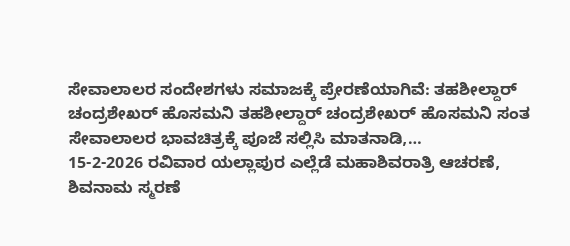ಸೇವಾಲಾಲರ ಸಂದೇಶಗಳು ಸಮಾಜಕ್ಕೆ ಪ್ರೇರಣೆಯಾಗಿವೆ: ತಹಶೀಲ್ದಾರ್ ಚಂದ್ರಶೇಖರ್ ಹೊಸಮನಿ ತಹಶೀಲ್ದಾರ್ ಚಂದ್ರಶೇಖರ್ ಹೊಸಮನಿ ಸಂತ ಸೇವಾಲಾಲರ ಭಾವಚಿತ್ರಕ್ಕೆ ಪೂಜೆ ಸಲ್ಲಿಸಿ ಮಾತನಾಡಿ,…
15-2-2026 ರವಿವಾರ ಯಲ್ಲಾಪುರ ಎಲ್ಲೆಡೆ ಮಹಾಶಿವರಾತ್ರಿ ಆಚರಣೆ, ಶಿವನಾಮ ಸ್ಮರಣೆ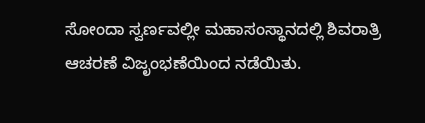ಸೋಂದಾ ಸ್ವರ್ಣವಲ್ಲೀ ಮಹಾಸಂಸ್ಥಾನದಲ್ಲಿ ಶಿವರಾತ್ರಿ ಆಚರಣೆ ವಿಜೃಂಭಣೆಯಿಂದ ನಡೆಯಿತು.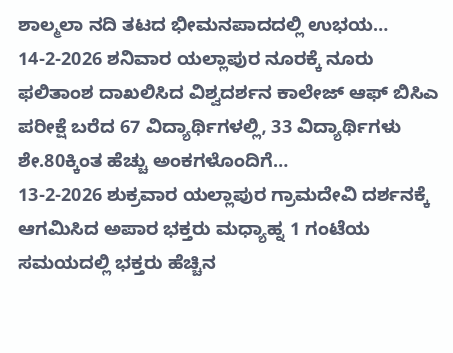ಶಾಲ್ಮಲಾ ನದಿ ತಟದ ಭೀಮನಪಾದದಲ್ಲಿ ಉಭಯ…
14-2-2026 ಶನಿವಾರ ಯಲ್ಲಾಪುರ ನೂರಕ್ಕೆ ನೂರು ಫಲಿತಾಂಶ ದಾಖಲಿಸಿದ ವಿಶ್ವದರ್ಶನ ಕಾಲೇಜ್ ಆಫ್ ಬಿಸಿಎ ಪರೀಕ್ಷೆ ಬರೆದ 67 ವಿದ್ಯಾರ್ಥಿಗಳಲ್ಲಿ, 33 ವಿದ್ಯಾರ್ಥಿಗಳು ಶೇ.80ಕ್ಕಿಂತ ಹೆಚ್ಚು ಅಂಕಗಳೊಂದಿಗೆ…
13-2-2026 ಶುಕ್ರವಾರ ಯಲ್ಲಾಪುರ ಗ್ರಾಮದೇವಿ ದರ್ಶನಕ್ಕೆ ಆಗಮಿಸಿದ ಅಪಾರ ಭಕ್ತರು ಮಧ್ಯಾಹ್ನ 1 ಗಂಟೆಯ ಸಮಯದಲ್ಲಿ ಭಕ್ತರು ಹೆಚ್ಚಿನ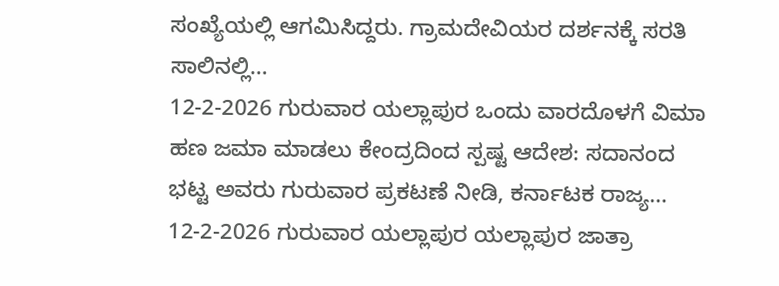ಸಂಖ್ಯೆಯಲ್ಲಿ ಆಗಮಿಸಿದ್ದರು. ಗ್ರಾಮದೇವಿಯರ ದರ್ಶನಕ್ಕೆ ಸರತಿ ಸಾಲಿನಲ್ಲಿ…
12-2-2026 ಗುರುವಾರ ಯಲ್ಲಾಪುರ ಒಂದು ವಾರದೊಳಗೆ ವಿಮಾ ಹಣ ಜಮಾ ಮಾಡಲು ಕೇಂದ್ರದಿಂದ ಸ್ಪಷ್ಟ ಆದೇಶ: ಸದಾನಂದ ಭಟ್ಟ ಅವರು ಗುರುವಾರ ಪ್ರಕಟಣೆ ನೀಡಿ, ಕರ್ನಾಟಕ ರಾಜ್ಯ…
12-2-2026 ಗುರುವಾರ ಯಲ್ಲಾಪುರ ಯಲ್ಲಾಪುರ ಜಾತ್ರಾ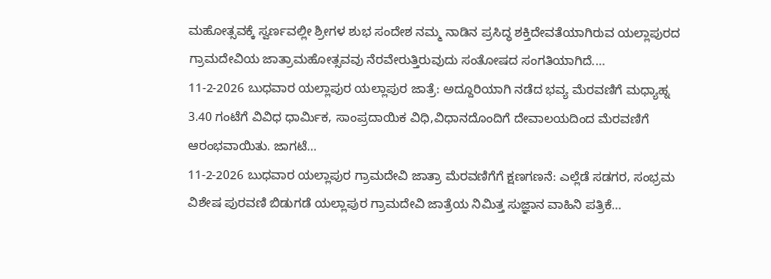ಮಹೋತ್ಸವಕ್ಕೆ ಸ್ವರ್ಣವಲ್ಲೀ ಶ್ರೀಗಳ ಶುಭ ಸಂದೇಶ ನಮ್ಮ ನಾಡಿನ ಪ್ರಸಿದ್ಧ ಶಕ್ತಿದೇವತೆಯಾಗಿರುವ ಯಲ್ಲಾಪುರದ ಗ್ರಾಮದೇವಿಯ ಜಾತ್ರಾಮಹೋತ್ಸವವು ನೆರವೇರುತ್ತಿರುವುದು ಸಂತೋಷದ ಸಂಗತಿಯಾಗಿದೆ.…
11-2-2026 ಬುಧವಾರ ಯಲ್ಲಾಪುರ ಯಲ್ಲಾಪುರ ಜಾತ್ರೆ: ಅದ್ದೂರಿಯಾಗಿ ನಡೆದ ಭವ್ಯ ಮೆರವಣಿಗೆ ಮಧ್ಯಾಹ್ನ 3.40 ಗಂಟೆಗೆ ವಿವಿಧ ಧಾರ್ಮಿಕ, ಸಾಂಪ್ರದಾಯಿಕ ವಿಧಿ,ವಿಧಾನದೊಂದಿಗೆ ದೇವಾಲಯದಿಂದ ಮೆರವಣಿಗೆ ಆರಂಭವಾಯಿತು. ಜಾಗಟೆ…
11-2-2026 ಬುಧವಾರ ಯಲ್ಲಾಪುರ ಗ್ರಾಮದೇವಿ ಜಾತ್ರಾ ಮೆರವಣಿಗೆಗೆ ಕ್ಷಣಗಣನೆ: ಎಲ್ಲೆಡೆ ಸಡಗರ, ಸಂಭ್ರಮ ವಿಶೇಷ ಪುರವಣಿ ಬಿಡುಗಡೆ ಯಲ್ಲಾಪುರ ಗ್ರಾಮದೇವಿ ಜಾತ್ರೆಯ ನಿಮಿತ್ತ ಸುಜ್ಞಾನ ವಾಹಿನಿ ಪತ್ರಿಕೆ…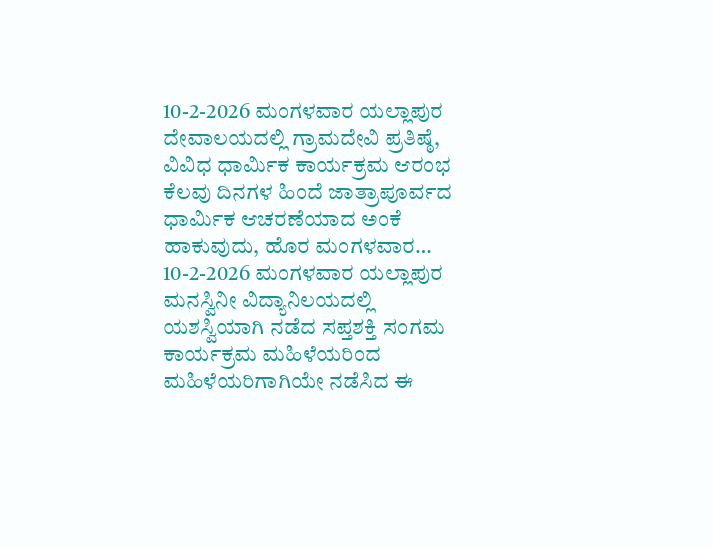10-2-2026 ಮಂಗಳವಾರ ಯಲ್ಲಾಪುರ ದೇವಾಲಯದಲ್ಲಿ ಗ್ರಾಮದೇವಿ ಪ್ರತಿಷ್ಠೆ, ವಿವಿಧ ಧಾರ್ಮಿಕ ಕಾರ್ಯಕ್ರಮ ಆರಂಭ ಕೆಲವು ದಿನಗಳ ಹಿಂದೆ ಜಾತ್ರಾಪೂರ್ವದ ಧಾರ್ಮಿಕ ಆಚರಣೆಯಾದ ಅಂಕೆ ಹಾಕುವುದು, ಹೊರ ಮಂಗಳವಾರ…
10-2-2026 ಮಂಗಳವಾರ ಯಲ್ಲಾಪುರ ಮನಸ್ವಿನೀ ವಿದ್ಯಾನಿಲಯದಲ್ಲಿ ಯಶಸ್ವಿಯಾಗಿ ನಡೆದ ಸಪ್ತಶಕ್ತಿ ಸಂಗಮ ಕಾರ್ಯಕ್ರಮ ಮಹಿಳೆಯರಿಂದ ಮಹಿಳೆಯರಿಗಾಗಿಯೇ ನಡೆಸಿದ ಈ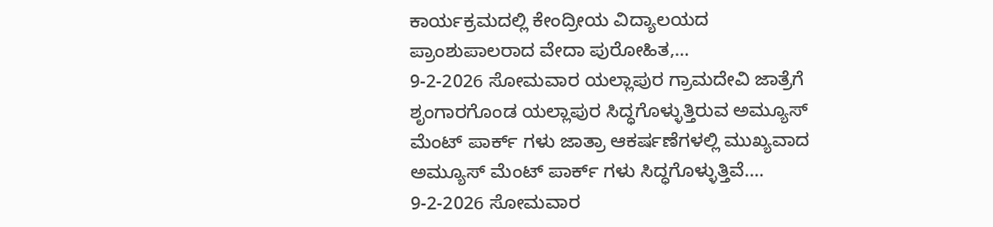ಕಾರ್ಯಕ್ರಮದಲ್ಲಿ ಕೇಂದ್ರೀಯ ವಿದ್ಯಾಲಯದ ಪ್ರಾಂಶುಪಾಲರಾದ ವೇದಾ ಪುರೋಹಿತ,…
9-2-2026 ಸೋಮವಾರ ಯಲ್ಲಾಪುರ ಗ್ರಾಮದೇವಿ ಜಾತ್ರೆಗೆ ಶೃಂಗಾರಗೊಂಡ ಯಲ್ಲಾಪುರ ಸಿದ್ಧಗೊಳ್ಳುತ್ತಿರುವ ಅಮ್ಯೂಸ್ ಮೆಂಟ್ ಪಾರ್ಕ್ ಗಳು ಜಾತ್ರಾ ಆಕರ್ಷಣೆಗಳಲ್ಲಿ ಮುಖ್ಯವಾದ ಅಮ್ಯೂಸ್ ಮೆಂಟ್ ಪಾರ್ಕ್ ಗಳು ಸಿದ್ಧಗೊಳ್ಳುತ್ತಿವೆ.…
9-2-2026 ಸೋಮವಾರ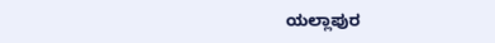ಯಲ್ಲಾಪುರ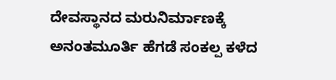ದೇವಸ್ಥಾನದ ಮರುನಿರ್ಮಾಣಕ್ಕೆ ಅನಂತಮೂರ್ತಿ ಹೆಗಡೆ ಸಂಕಲ್ಪ ಕಳೆದ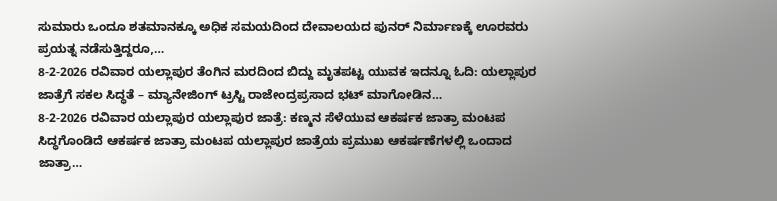ಸುಮಾರು ಒಂದೂ ಶತಮಾನಕ್ಕೂ ಅಧಿಕ ಸಮಯದಿಂದ ದೇವಾಲಯದ ಪುನರ್ ನಿರ್ಮಾಣಕ್ಕೆ ಊರವರು ಪ್ರಯತ್ನ ನಡೆಸುತ್ತಿದ್ದರೂ,…
8-2-2026 ರವಿವಾರ ಯಲ್ಲಾಪುರ ತೆಂಗಿನ ಮರದಿಂದ ಬಿದ್ದು ಮೃತಪಟ್ಟ ಯುವಕ ಇದನ್ನೂ ಓದಿ: ಯಲ್ಲಾಪುರ ಜಾತ್ರೆಗೆ ಸಕಲ ಸಿದ್ಧತೆ – ಮ್ಯಾನೇಜಿಂಗ್ ಟ್ರಸ್ಟಿ ರಾಜೇಂದ್ರಪ್ರಸಾದ ಭಟ್ ಮಾಗೋಡಿನ…
8-2-2026 ರವಿವಾರ ಯಲ್ಲಾಪುರ ಯಲ್ಲಾಪುರ ಜಾತ್ರೆ: ಕಣ್ಮನ ಸೆಳೆಯುವ ಆಕರ್ಷಕ ಜಾತ್ರಾ ಮಂಟಪ ಸಿದ್ಧಗೊಂಡಿದೆ ಆಕರ್ಷಕ ಜಾತ್ರಾ ಮಂಟಪ ಯಲ್ಲಾಪುರ ಜಾತ್ರೆಯ ಪ್ರಮುಖ ಆಕರ್ಷಣೆಗಳಲ್ಲಿ ಒಂದಾದ ಜಾತ್ರಾ…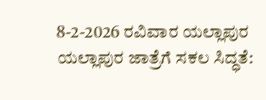8-2-2026 ರವಿವಾರ ಯಲ್ಲಾಪುರ ಯಲ್ಲಾಪುರ ಜಾತ್ರೆಗೆ ಸಕಲ ಸಿದ್ಧತೆ: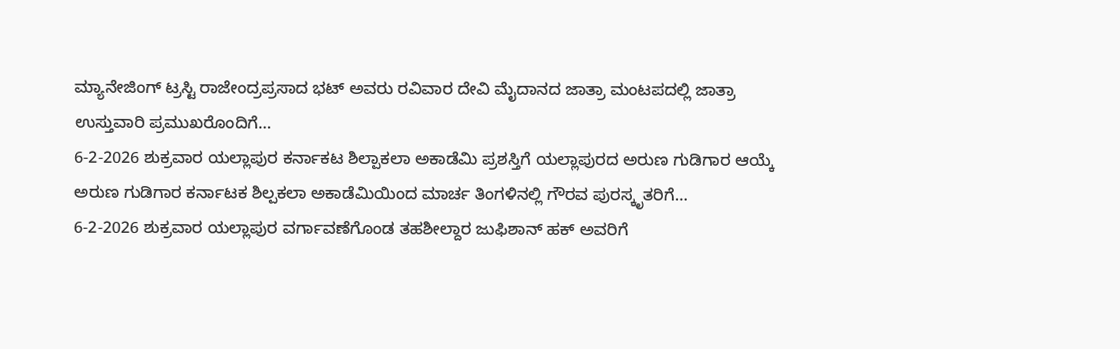ಮ್ಯಾನೇಜಿಂಗ್ ಟ್ರಸ್ಟಿ ರಾಜೇಂದ್ರಪ್ರಸಾದ ಭಟ್ ಅವರು ರವಿವಾರ ದೇವಿ ಮೈದಾನದ ಜಾತ್ರಾ ಮಂಟಪದಲ್ಲಿ ಜಾತ್ರಾ ಉಸ್ತುವಾರಿ ಪ್ರಮುಖರೊಂದಿಗೆ…
6-2-2026 ಶುಕ್ರವಾರ ಯಲ್ಲಾಪುರ ಕರ್ನಾಕಟ ಶಿಲ್ಪಾಕಲಾ ಅಕಾಡೆಮಿ ಪ್ರಶಸ್ತಿಗೆ ಯಲ್ಲಾಪುರದ ಅರುಣ ಗುಡಿಗಾರ ಆಯ್ಕೆ ಅರುಣ ಗುಡಿಗಾರ ಕರ್ನಾಟಕ ಶಿಲ್ಪಕಲಾ ಅಕಾಡೆಮಿಯಿಂದ ಮಾರ್ಚ ತಿಂಗಳಿನಲ್ಲಿ ಗೌರವ ಪುರಸ್ಕೃತರಿಗೆ…
6-2-2026 ಶುಕ್ರವಾರ ಯಲ್ಲಾಪುರ ವರ್ಗಾವಣೆಗೊಂಡ ತಹಶೀಲ್ದಾರ ಜುಫಿಶಾನ್ ಹಕ್ ಅವರಿಗೆ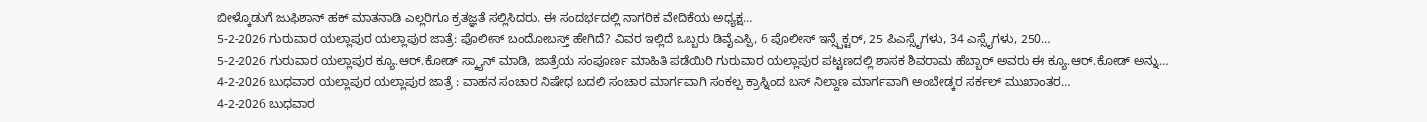ಬೀಳ್ಕೊಡುಗೆ ಜುಫಿಶಾನ್ ಹಕ್ ಮಾತನಾಡಿ ಎಲ್ಲರಿಗೂ ಕ್ರತಜ್ಞತೆ ಸಲ್ಲಿಸಿದರು. ಈ ಸಂದರ್ಭದಲ್ಲಿ ನಾಗರಿಕ ವೇದಿಕೆಯ ಅಧ್ಯಕ್ಷ…
5-2-2026 ಗುರುವಾರ ಯಲ್ಲಾಪುರ ಯಲ್ಲಾಪುರ ಜಾತ್ರೆ: ಪೊಲೀಸ್ ಬಂದೋಬಸ್ತ್ ಹೇಗಿದೆ? ವಿವರ ಇಲ್ಲಿದೆ ಒಬ್ಬರು ಡಿವೈಎಸ್ಪಿ, 6 ಪೊಲೀಸ್ ಇನ್ಸ್ಪೆಕ್ಟರ್, 25 ಪಿಎಸ್ಸೈಗಳು, 34 ಎಸ್ಸೈಗಳು, 250…
5-2-2026 ಗುರುವಾರ ಯಲ್ಲಾಪುರ ಕ್ಯೂ.ಆರ್.ಕೋಡ್ ಸ್ಕ್ಯಾನ್ ಮಾಡಿ, ಜಾತ್ರೆಯ ಸಂಪೂರ್ಣ ಮಾಹಿತಿ ಪಡೆಯಿರಿ ಗುರುವಾರ ಯಲ್ಲಾಪುರ ಪಟ್ಟಣದಲ್ಲಿ ಶಾಸಕ ಶಿವರಾಮ ಹೆಬ್ಬಾರ್ ಅವರು ಈ ಕ್ಯೂ.ಆರ್.ಕೋಡ್ ಅನ್ನು…
4-2-2026 ಬುಧವಾರ ಯಲ್ಲಾಪುರ ಯಲ್ಲಾಪುರ ಜಾತ್ರೆ : ವಾಹನ ಸಂಚಾರ ನಿಷೇಧ ಬದಲಿ ಸಂಚಾರ ಮಾರ್ಗವಾಗಿ ಸಂಕಲ್ಪ ಕ್ರಾಸ್ನಿಂದ ಬಸ್ ನಿಲ್ದಾಣ ಮಾರ್ಗವಾಗಿ ಅಂಬೇಡ್ಕರ ಸರ್ಕಲ್ ಮುಖಾಂತರ…
4-2-2026 ಬುಧವಾರ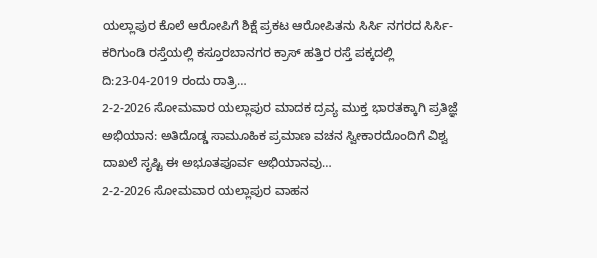ಯಲ್ಲಾಪುರ ಕೊಲೆ ಆರೋಪಿಗೆ ಶಿಕ್ಷೆ ಪ್ರಕಟ ಆರೋಪಿತನು ಸಿರ್ಸಿ ನಗರದ ಸಿರ್ಸಿ-ಕರಿಗುಂಡಿ ರಸ್ತೆಯಲ್ಲಿ ಕಸ್ತೂರಬಾನಗರ ಕ್ರಾಸ್ ಹತ್ತಿರ ರಸ್ತೆ ಪಕ್ಕದಲ್ಲಿ ದಿ:23-04-2019 ರಂದು ರಾತ್ರಿ…
2-2-2026 ಸೋಮವಾರ ಯಲ್ಲಾಪುರ ಮಾದಕ ದ್ರವ್ಯ ಮುಕ್ತ ಭಾರತಕ್ಕಾಗಿ ಪ್ರತಿಜ್ಞೆ ಅಭಿಯಾನ: ಅತಿದೊಡ್ಡ ಸಾಮೂಹಿಕ ಪ್ರಮಾಣ ವಚನ ಸ್ವೀಕಾರದೊಂದಿಗೆ ವಿಶ್ವ ದಾಖಲೆ ಸೃಷ್ಟಿ ಈ ಅಭೂತಪೂರ್ವ ಅಭಿಯಾನವು…
2-2-2026 ಸೋಮವಾರ ಯಲ್ಲಾಪುರ ವಾಹನ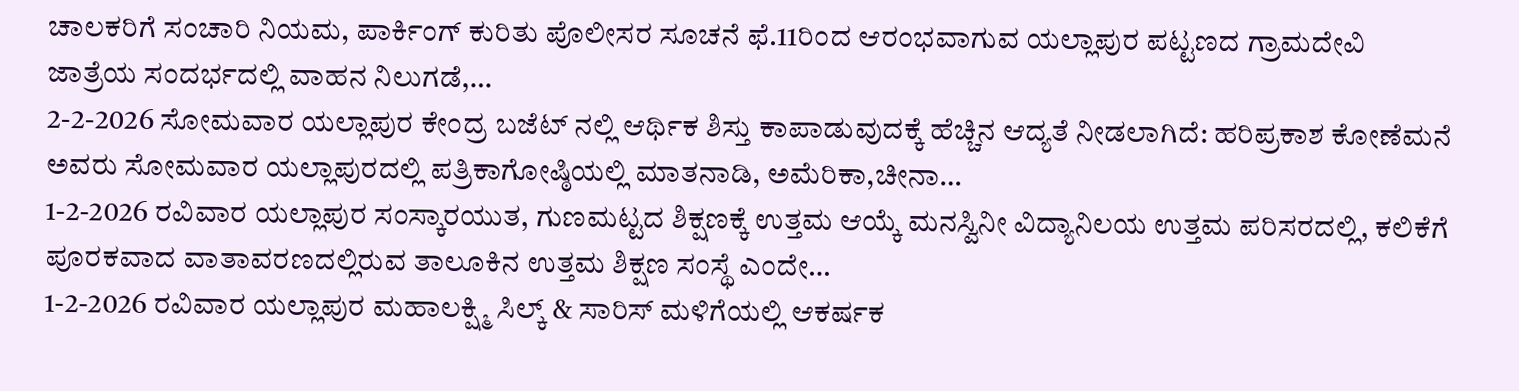ಚಾಲಕರಿಗೆ ಸಂಚಾರಿ ನಿಯಮ, ಪಾರ್ಕಿಂಗ್ ಕುರಿತು ಪೊಲೀಸರ ಸೂಚನೆ ಫೆ.11ರಿಂದ ಆರಂಭವಾಗುವ ಯಲ್ಲಾಪುರ ಪಟ್ಟಣದ ಗ್ರಾಮದೇವಿ ಜಾತ್ರೆಯ ಸಂದರ್ಭದಲ್ಲಿ ವಾಹನ ನಿಲುಗಡೆ,…
2-2-2026 ಸೋಮವಾರ ಯಲ್ಲಾಪುರ ಕೇಂದ್ರ ಬಜೆಟ್ ನಲ್ಲಿ ಆರ್ಥಿಕ ಶಿಸ್ತು ಕಾಪಾಡುವುದಕ್ಕೆ ಹೆಚ್ಚಿನ ಆದ್ಯತೆ ನೀಡಲಾಗಿದೆ: ಹರಿಪ್ರಕಾಶ ಕೋಣೆಮನೆ ಅವರು ಸೋಮವಾರ ಯಲ್ಲಾಪುರದಲ್ಲಿ ಪತ್ರಿಕಾಗೋಷ್ಠಿಯಲ್ಲಿ ಮಾತನಾಡಿ, ಅಮೆರಿಕಾ,ಚೀನಾ…
1-2-2026 ರವಿವಾರ ಯಲ್ಲಾಪುರ ಸಂಸ್ಕಾರಯುತ, ಗುಣಮಟ್ಟದ ಶಿಕ್ಷಣಕ್ಕೆ ಉತ್ತಮ ಆಯ್ಕೆ ಮನಸ್ವಿನೀ ವಿದ್ಯಾನಿಲಯ ಉತ್ತಮ ಪರಿಸರದಲ್ಲಿ, ಕಲಿಕೆಗೆ ಪೂರಕವಾದ ವಾತಾವರಣದಲ್ಲಿರುವ ತಾಲೂಕಿನ ಉತ್ತಮ ಶಿಕ್ಷಣ ಸಂಸ್ಥೆ ಎಂದೇ…
1-2-2026 ರವಿವಾರ ಯಲ್ಲಾಪುರ ಮಹಾಲಕ್ಷ್ಮಿ ಸಿಲ್ಕ್ & ಸಾರಿಸ್ ಮಳಿಗೆಯಲ್ಲಿ ಆಕರ್ಷಕ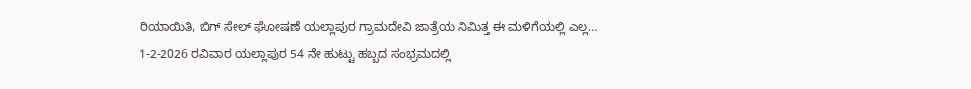ರಿಯಾಯಿತಿ, ಬಿಗ್ ಸೇಲ್ ಘೋಷಣೆ ಯಲ್ಲಾಪುರ ಗ್ರಾಮದೇವಿ ಜಾತ್ರೆಯ ನಿಮಿತ್ತ ಈ ಮಳಿಗೆಯಲ್ಲಿ ಎಲ್ಲ…
1-2-2026 ರವಿವಾರ ಯಲ್ಲಾಪುರ 54 ನೇ ಹುಟ್ಟು ಹಬ್ಬದ ಸಂಭ್ರಮದಲ್ಲಿ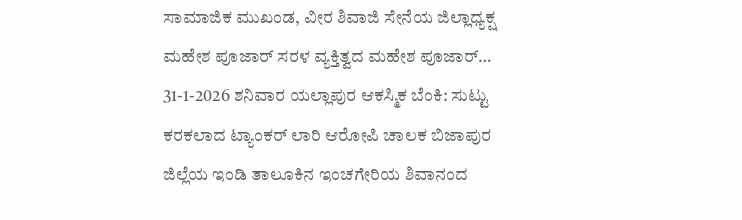ಸಾಮಾಜಿಕ ಮುಖಂಡ, ವೀರ ಶಿವಾಜಿ ಸೇನೆಯ ಜಿಲ್ಲಾಧ್ಯಕ್ಷ ಮಹೇಶ ಪೂಜಾರ್ ಸರಳ ವ್ಯಕ್ತಿತ್ವದ ಮಹೇಶ ಪೂಜಾರ್…
31-1-2026 ಶನಿವಾರ ಯಲ್ಲಾಪುರ ಆಕಸ್ಮಿಕ ಬೆಂಕಿ: ಸುಟ್ಟು ಕರಕಲಾದ ಟ್ಯಾಂಕರ್ ಲಾರಿ ಆರೋಪಿ ಚಾಲಕ ಬಿಜಾಪುರ ಜಿಲ್ಲೆಯ ಇಂಡಿ ತಾಲೂಕಿನ ಇಂಚಗೇರಿಯ ಶಿವಾನಂದ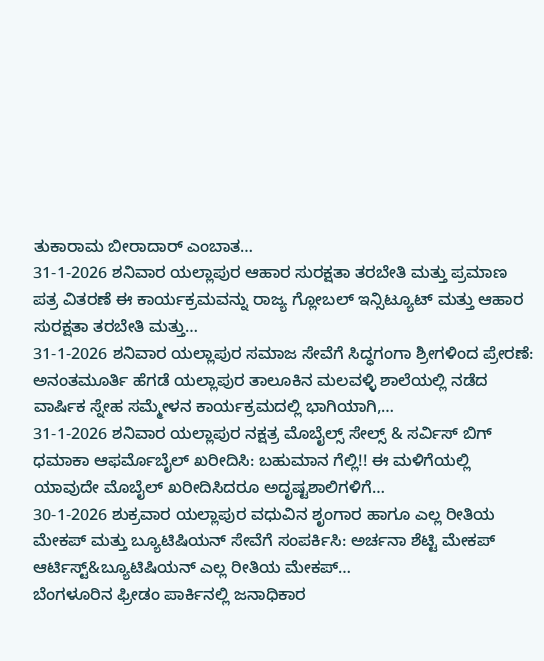ತುಕಾರಾಮ ಬೀರಾದಾರ್ ಎಂಬಾತ…
31-1-2026 ಶನಿವಾರ ಯಲ್ಲಾಪುರ ಆಹಾರ ಸುರಕ್ಷತಾ ತರಬೇತಿ ಮತ್ತು ಪ್ರಮಾಣ ಪತ್ರ ವಿತರಣೆ ಈ ಕಾರ್ಯಕ್ರಮವನ್ನು ರಾಜ್ಯ ಗ್ಲೋಬಲ್ ಇನ್ಸಿಟ್ಯೂಟ್ ಮತ್ತು ಆಹಾರ ಸುರಕ್ಷತಾ ತರಬೇತಿ ಮತ್ತು…
31-1-2026 ಶನಿವಾರ ಯಲ್ಲಾಪುರ ಸಮಾಜ ಸೇವೆಗೆ ಸಿದ್ಧಗಂಗಾ ಶ್ರೀಗಳಿಂದ ಪ್ರೇರಣೆ: ಅನಂತಮೂರ್ತಿ ಹೆಗಡೆ ಯಲ್ಲಾಪುರ ತಾಲೂಕಿನ ಮಲವಳ್ಳಿ ಶಾಲೆಯಲ್ಲಿ ನಡೆದ ವಾರ್ಷಿಕ ಸ್ನೇಹ ಸಮ್ಮೇಳನ ಕಾರ್ಯಕ್ರಮದಲ್ಲಿ ಭಾಗಿಯಾಗಿ,…
31-1-2026 ಶನಿವಾರ ಯಲ್ಲಾಪುರ ನಕ್ಷತ್ರ ಮೊಬೈಲ್ಸ್ ಸೇಲ್ಸ್ & ಸರ್ವಿಸ್ ಬಿಗ್ ಧಮಾಕಾ ಆಫರ್ಮೊಬೈಲ್ ಖರೀದಿಸಿ: ಬಹುಮಾನ ಗೆಲ್ಲಿ!! ಈ ಮಳಿಗೆಯಲ್ಲಿ ಯಾವುದೇ ಮೊಬೈಲ್ ಖರೀದಿಸಿದರೂ ಅದೃಷ್ಟಶಾಲಿಗಳಿಗೆ…
30-1-2026 ಶುಕ್ರವಾರ ಯಲ್ಲಾಪುರ ವಧುವಿನ ಶೃಂಗಾರ ಹಾಗೂ ಎಲ್ಲ ರೀತಿಯ ಮೇಕಪ್ ಮತ್ತು ಬ್ಯೂಟಿಷಿಯನ್ ಸೇವೆಗೆ ಸಂಪರ್ಕಿಸಿ: ಅರ್ಚನಾ ಶೆಟ್ಟಿ ಮೇಕಪ್ ಆರ್ಟಿಸ್ಟ್&ಬ್ಯೂಟಿಷಿಯನ್ ಎಲ್ಲ ರೀತಿಯ ಮೇಕಪ್…
ಬೆಂಗಳೂರಿನ ಫ್ರೀಡಂ ಪಾರ್ಕಿನಲ್ಲಿ ಜನಾಧಿಕಾರ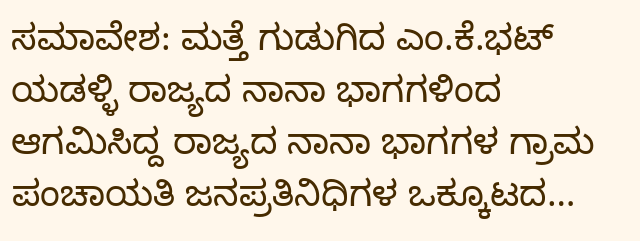ಸಮಾವೇಶ: ಮತ್ತೆ ಗುಡುಗಿದ ಎಂ.ಕೆ.ಭಟ್ ಯಡಳ್ಳಿ ರಾಜ್ಯದ ನಾನಾ ಭಾಗಗಳಿಂದ ಆಗಮಿಸಿದ್ದ ರಾಜ್ಯದ ನಾನಾ ಭಾಗಗಳ ಗ್ರಾಮ ಪಂಚಾಯತಿ ಜನಪ್ರತಿನಿಧಿಗಳ ಒಕ್ಕೂಟದ…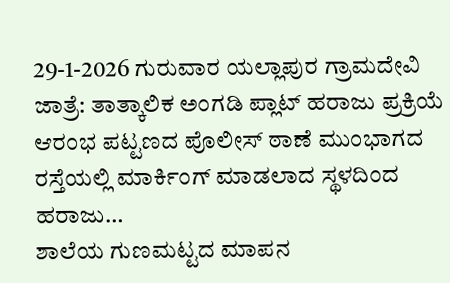29-1-2026 ಗುರುವಾರ ಯಲ್ಲಾಪುರ ಗ್ರಾಮದೇವಿ ಜಾತ್ರೆ: ತಾತ್ಕಾಲಿಕ ಅಂಗಡಿ ಪ್ಲಾಟ್ ಹರಾಜು ಪ್ರಕ್ರಿಯೆ ಆರಂಭ ಪಟ್ಟಣದ ಪೊಲೀಸ್ ಠಾಣೆ ಮುಂಭಾಗದ ರಸ್ತೆಯಲ್ಲಿ ಮಾರ್ಕಿಂಗ್ ಮಾಡಲಾದ ಸ್ಥಳದಿಂದ ಹರಾಜು…
ಶಾಲೆಯ ಗುಣಮಟ್ಟದ ಮಾಪನ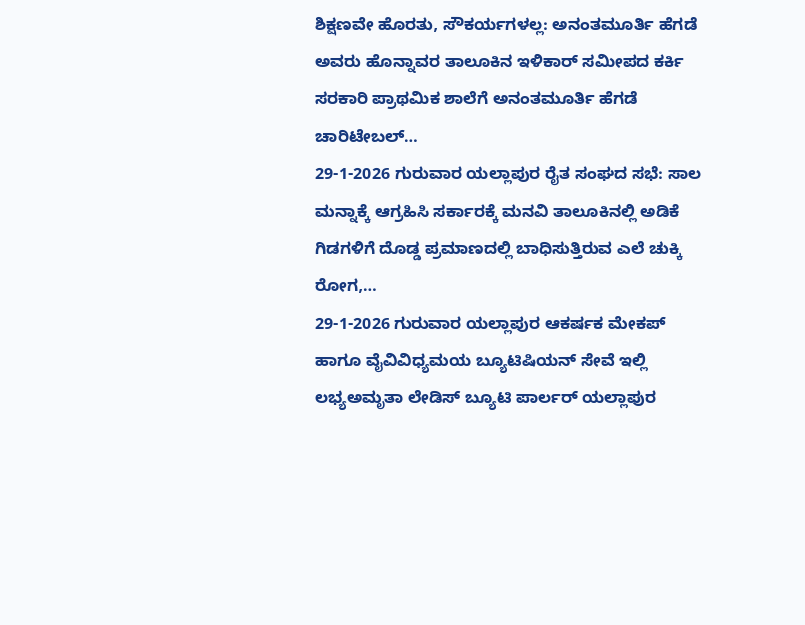ಶಿಕ್ಷಣವೇ ಹೊರತು, ಸೌಕರ್ಯಗಳಲ್ಲ: ಅನಂತಮೂರ್ತಿ ಹೆಗಡೆ ಅವರು ಹೊನ್ನಾವರ ತಾಲೂಕಿನ ಇಳಿಕಾರ್ ಸಮೀಪದ ಕರ್ಕಿ ಸರಕಾರಿ ಪ್ರಾಥಮಿಕ ಶಾಲೆಗೆ ಅನಂತಮೂರ್ತಿ ಹೆಗಡೆ ಚಾರಿಟೇಬಲ್…
29-1-2026 ಗುರುವಾರ ಯಲ್ಲಾಪುರ ರೈತ ಸಂಘದ ಸಭೆ: ಸಾಲ ಮನ್ನಾಕ್ಕೆ ಆಗ್ರಹಿಸಿ ಸರ್ಕಾರಕ್ಕೆ ಮನವಿ ತಾಲೂಕಿನಲ್ಲಿ ಅಡಿಕೆ ಗಿಡಗಳಿಗೆ ದೊಡ್ಡ ಪ್ರಮಾಣದಲ್ಲಿ ಬಾಧಿಸುತ್ತಿರುವ ಎಲೆ ಚುಕ್ಕಿ ರೋಗ,…
29-1-2026 ಗುರುವಾರ ಯಲ್ಲಾಪುರ ಆಕರ್ಷಕ ಮೇಕಪ್ ಹಾಗೂ ವೈವಿವಿಧ್ಯಮಯ ಬ್ಯೂಟಿಷಿಯನ್ ಸೇವೆ ಇಲ್ಲಿ ಲಭ್ಯಅಮೃತಾ ಲೇಡಿಸ್ ಬ್ಯೂಟಿ ಪಾರ್ಲರ್ ಯಲ್ಲಾಪುರ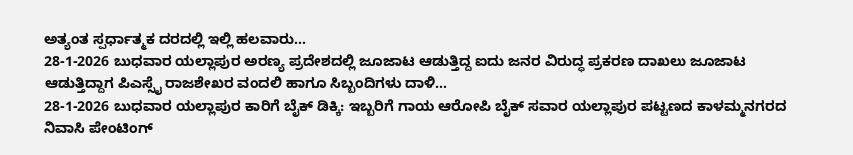ಅತ್ಯಂತ ಸ್ಪರ್ಧಾತ್ಮಕ ದರದಲ್ಲಿ ಇಲ್ಲಿ ಹಲವಾರು…
28-1-2026 ಬುಧವಾರ ಯಲ್ಲಾಪುರ ಅರಣ್ಯ ಪ್ರದೇಶದಲ್ಲಿ ಜೂಜಾಟ ಆಡುತ್ತಿದ್ದ ಐದು ಜನರ ವಿರುದ್ಧ ಪ್ರಕರಣ ದಾಖಲು ಜೂಜಾಟ ಆಡುತ್ತಿದ್ದಾಗ ಪಿಎಸ್ಸೈ ರಾಜಶೇಖರ ವಂದಲಿ ಹಾಗೂ ಸಿಬ್ಬಂದಿಗಳು ದಾಳಿ…
28-1-2026 ಬುಧವಾರ ಯಲ್ಲಾಪುರ ಕಾರಿಗೆ ಬೈಕ್ ಡಿಕ್ಕಿ: ಇಬ್ಬರಿಗೆ ಗಾಯ ಆರೋಪಿ ಬೈಕ್ ಸವಾರ ಯಲ್ಲಾಪುರ ಪಟ್ಟಣದ ಕಾಳಮ್ಮನಗರದ ನಿವಾಸಿ ಪೇಂಟಿಂಗ್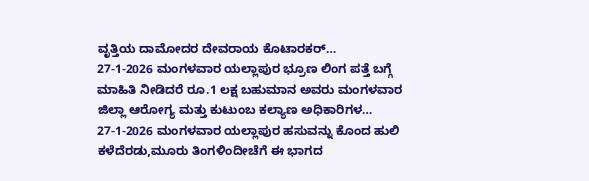ವೃತ್ತಿಯ ದಾಮೋದರ ದೇವರಾಯ ಕೊಟಾರಕರ್…
27-1-2026 ಮಂಗಳವಾರ ಯಲ್ಲಾಪುರ ಭ್ರೂಣ ಲಿಂಗ ಪತ್ತೆ ಬಗ್ಗೆ ಮಾಹಿತಿ ನೀಡಿದರೆ ರೂ.1 ಲಕ್ಷ ಬಹುಮಾನ ಅವರು ಮಂಗಳವಾರ ಜಿಲ್ಲಾ ಆರೋಗ್ಯ ಮತ್ತು ಕುಟುಂಬ ಕಲ್ಯಾಣ ಅಧಿಕಾರಿಗಳ…
27-1-2026 ಮಂಗಳವಾರ ಯಲ್ಲಾಪುರ ಹಸುವನ್ನು ಕೊಂದ ಹುಲಿ ಕಳೆದೆರಡು,ಮೂರು ತಿಂಗಳಿಂದೀಚೆಗೆ ಈ ಭಾಗದ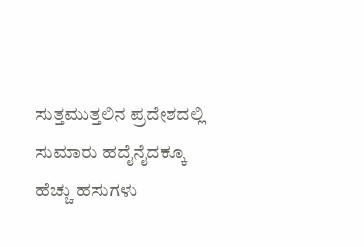ಸುತ್ತಮುತ್ತಲಿನ ಪ್ರದೇಶದಲ್ಲಿ ಸುಮಾರು ಹದೈನೈದಕ್ಕೂ ಹೆಚ್ಚು ಹಸುಗಳು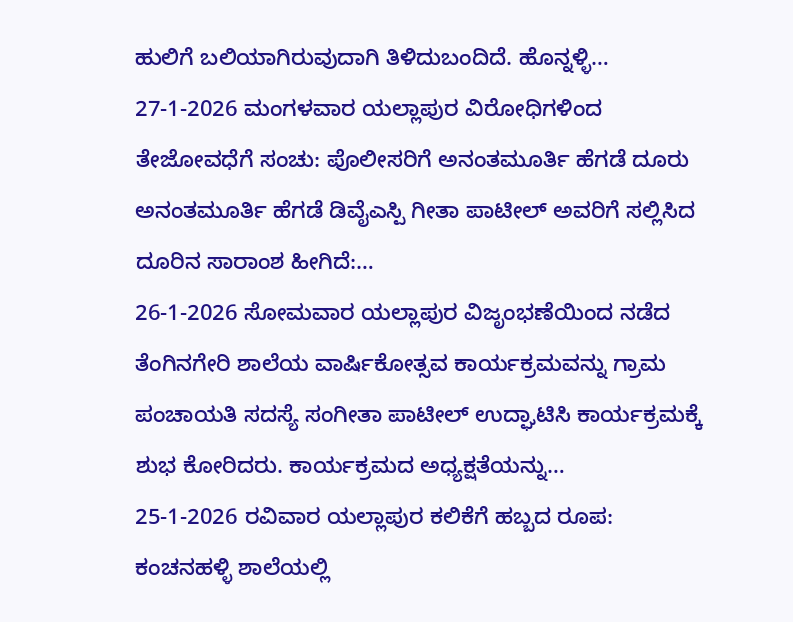ಹುಲಿಗೆ ಬಲಿಯಾಗಿರುವುದಾಗಿ ತಿಳಿದುಬಂದಿದೆ. ಹೊನ್ನಳ್ಳಿ…
27-1-2026 ಮಂಗಳವಾರ ಯಲ್ಲಾಪುರ ವಿರೋಧಿಗಳಿಂದ ತೇಜೋವಧೆಗೆ ಸಂಚು: ಪೊಲೀಸರಿಗೆ ಅನಂತಮೂರ್ತಿ ಹೆಗಡೆ ದೂರು ಅನಂತಮೂರ್ತಿ ಹೆಗಡೆ ಡಿವೈಎಸ್ಪಿ ಗೀತಾ ಪಾಟೀಲ್ ಅವರಿಗೆ ಸಲ್ಲಿಸಿದ ದೂರಿನ ಸಾರಾಂಶ ಹೀಗಿದೆ:…
26-1-2026 ಸೋಮವಾರ ಯಲ್ಲಾಪುರ ವಿಜೃಂಭಣೆಯಿಂದ ನಡೆದ ತೆಂಗಿನಗೇರಿ ಶಾಲೆಯ ವಾರ್ಷಿಕೋತ್ಸವ ಕಾರ್ಯಕ್ರಮವನ್ನು ಗ್ರಾಮ ಪಂಚಾಯತಿ ಸದಸ್ಯೆ ಸಂಗೀತಾ ಪಾಟೀಲ್ ಉದ್ಘಾಟಿಸಿ ಕಾರ್ಯಕ್ರಮಕ್ಕೆ ಶುಭ ಕೋರಿದರು. ಕಾರ್ಯಕ್ರಮದ ಅಧ್ಯಕ್ಷತೆಯನ್ನು…
25-1-2026 ರವಿವಾರ ಯಲ್ಲಾಪುರ ಕಲಿಕೆಗೆ ಹಬ್ಬದ ರೂಪ: ಕಂಚನಹಳ್ಳಿ ಶಾಲೆಯಲ್ಲಿ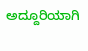ಅದ್ದೂರಿಯಾಗಿ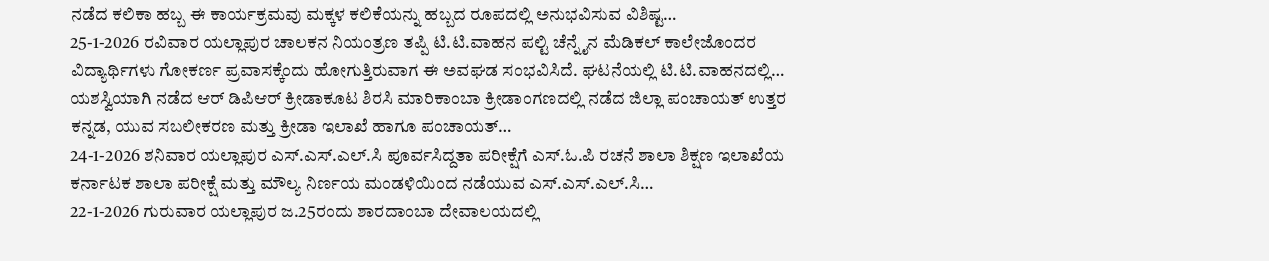ನಡೆದ ಕಲಿಕಾ ಹಬ್ಬ ಈ ಕಾರ್ಯಕ್ರಮವು ಮಕ್ಕಳ ಕಲಿಕೆಯನ್ನು ಹಬ್ಬದ ರೂಪದಲ್ಲಿ ಅನುಭವಿಸುವ ವಿಶಿಷ್ಟ…
25-1-2026 ರವಿವಾರ ಯಲ್ಲಾಪುರ ಚಾಲಕನ ನಿಯಂತ್ರಣ ತಪ್ಪಿ ಟಿ.ಟಿ.ವಾಹನ ಪಲ್ಟಿ ಚೆನ್ನೈನ ಮೆಡಿಕಲ್ ಕಾಲೇಜೊಂದರ ವಿದ್ಯಾರ್ಥಿಗಳು ಗೋಕರ್ಣ ಪ್ರವಾಸಕ್ಕೆಂದು ಹೋಗುತ್ತಿರುವಾಗ ಈ ಅವಘಡ ಸಂಭವಿಸಿದೆ. ಘಟನೆಯಲ್ಲಿ ಟಿ.ಟಿ.ವಾಹನದಲ್ಲಿ…
ಯಶಸ್ವಿಯಾಗಿ ನಡೆದ ಆರ್ ಡಿಪಿಆರ್ ಕ್ರೀಡಾಕೂಟ ಶಿರಸಿ ಮಾರಿಕಾಂಬಾ ಕ್ರೀಡಾಂಗಣದಲ್ಲಿ ನಡೆದ ಜಿಲ್ಲಾ ಪಂಚಾಯತ್ ಉತ್ತರ ಕನ್ನಡ, ಯುವ ಸಬಲೀಕರಣ ಮತ್ತು ಕ್ರೀಡಾ ಇಲಾಖೆ ಹಾಗೂ ಪಂಚಾಯತ್…
24-1-2026 ಶನಿವಾರ ಯಲ್ಲಾಪುರ ಎಸ್.ಎಸ್.ಎಲ್.ಸಿ ಪೂರ್ವಸಿದ್ದತಾ ಪರೀಕ್ಷೆಗೆ ಎಸ್.ಓ.ಪಿ ರಚನೆ ಶಾಲಾ ಶಿಕ್ಷಣ ಇಲಾಖೆಯ ಕರ್ನಾಟಕ ಶಾಲಾ ಪರೀಕ್ಷೆ ಮತ್ತು ಮೌಲ್ಯ ನಿರ್ಣಯ ಮಂಡಳಿಯಿಂದ ನಡೆಯುವ ಎಸ್.ಎಸ್.ಎಲ್.ಸಿ…
22-1-2026 ಗುರುವಾರ ಯಲ್ಲಾಪುರ ಜ.25ರಂದು ಶಾರದಾಂಬಾ ದೇವಾಲಯದಲ್ಲಿ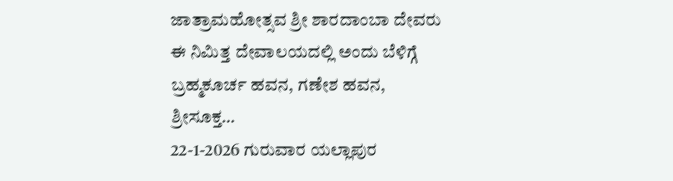ಜಾತ್ರಾಮಹೋತ್ಸವ ಶ್ರೀ ಶಾರದಾಂಬಾ ದೇವರು ಈ ನಿಮಿತ್ತ ದೇವಾಲಯದಲ್ಲಿ ಅಂದು ಬೆಳಿಗ್ಗೆ ಬ್ರಹ್ಮಕೂರ್ಚ ಹವನ, ಗಣೇಶ ಹವನ, ಶ್ರೀಸೂಕ್ತ…
22-1-2026 ಗುರುವಾರ ಯಲ್ಲಾಪುರ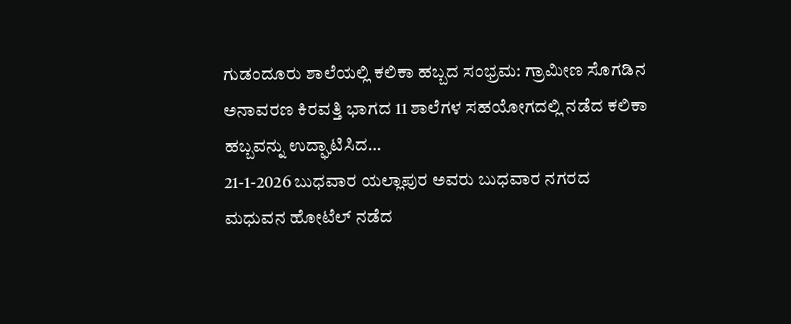ಗುಡಂದೂರು ಶಾಲೆಯಲ್ಲಿ ಕಲಿಕಾ ಹಬ್ಬದ ಸಂಭ್ರಮ: ಗ್ರಾಮೀಣ ಸೊಗಡಿನ ಅನಾವರಣ ಕಿರವತ್ತಿ ಭಾಗದ 11 ಶಾಲೆಗಳ ಸಹಯೋಗದಲ್ಲಿ ನಡೆದ ಕಲಿಕಾ ಹಬ್ಬವನ್ನು ಉದ್ಘಾಟಿಸಿದ…
21-1-2026 ಬುಧವಾರ ಯಲ್ಲಾಪುರ ಅವರು ಬುಧವಾರ ನಗರದ ಮಧುವನ ಹೋಟೆಲ್ ನಡೆದ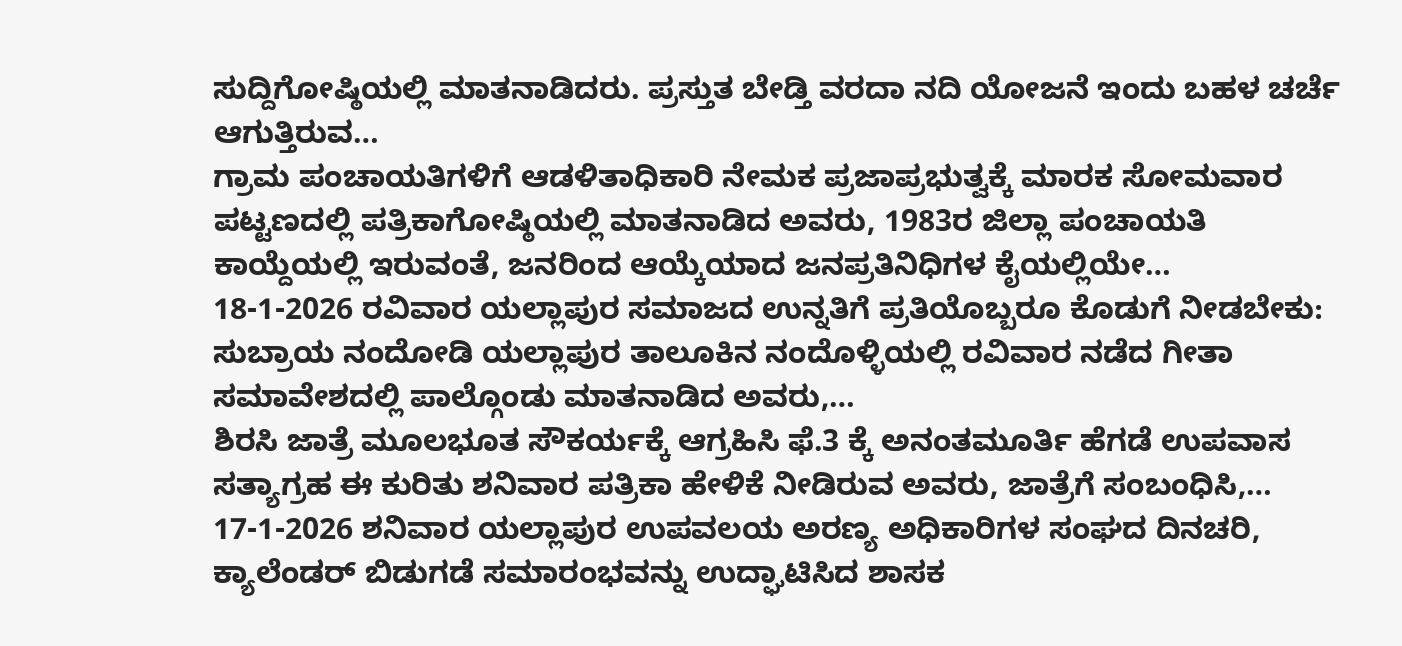ಸುದ್ದಿಗೋಷ್ಠಿಯಲ್ಲಿ ಮಾತನಾಡಿದರು. ಪ್ರಸ್ತುತ ಬೇಡ್ತಿ ವರದಾ ನದಿ ಯೋಜನೆ ಇಂದು ಬಹಳ ಚರ್ಚೆ ಆಗುತ್ತಿರುವ…
ಗ್ರಾಮ ಪಂಚಾಯತಿಗಳಿಗೆ ಆಡಳಿತಾಧಿಕಾರಿ ನೇಮಕ ಪ್ರಜಾಪ್ರಭುತ್ವಕ್ಕೆ ಮಾರಕ ಸೋಮವಾರ ಪಟ್ಟಣದಲ್ಲಿ ಪತ್ರಿಕಾಗೋಷ್ಠಿಯಲ್ಲಿ ಮಾತನಾಡಿದ ಅವರು, 1983ರ ಜಿಲ್ಲಾ ಪಂಚಾಯತಿ ಕಾಯ್ದೆಯಲ್ಲಿ ಇರುವಂತೆ, ಜನರಿಂದ ಆಯ್ಕೆಯಾದ ಜನಪ್ರತಿನಿಧಿಗಳ ಕೈಯಲ್ಲಿಯೇ…
18-1-2026 ರವಿವಾರ ಯಲ್ಲಾಪುರ ಸಮಾಜದ ಉನ್ನತಿಗೆ ಪ್ರತಿಯೊಬ್ಬರೂ ಕೊಡುಗೆ ನೀಡಬೇಕು: ಸುಬ್ರಾಯ ನಂದೋಡಿ ಯಲ್ಲಾಪುರ ತಾಲೂಕಿನ ನಂದೊಳ್ಳಿಯಲ್ಲಿ ರವಿವಾರ ನಡೆದ ಗೀತಾ ಸಮಾವೇಶದಲ್ಲಿ ಪಾಲ್ಗೊಂಡು ಮಾತನಾಡಿದ ಅವರು,…
ಶಿರಸಿ ಜಾತ್ರೆ ಮೂಲಭೂತ ಸೌಕರ್ಯಕ್ಕೆ ಆಗ್ರಹಿಸಿ ಫೆ.3 ಕ್ಕೆ ಅನಂತಮೂರ್ತಿ ಹೆಗಡೆ ಉಪವಾಸ ಸತ್ಯಾಗ್ರಹ ಈ ಕುರಿತು ಶನಿವಾರ ಪತ್ರಿಕಾ ಹೇಳಿಕೆ ನೀಡಿರುವ ಅವರು, ಜಾತ್ರೆಗೆ ಸಂಬಂಧಿಸಿ,…
17-1-2026 ಶನಿವಾರ ಯಲ್ಲಾಪುರ ಉಪವಲಯ ಅರಣ್ಯ ಅಧಿಕಾರಿಗಳ ಸಂಘದ ದಿನಚರಿ, ಕ್ಯಾಲೆಂಡರ್ ಬಿಡುಗಡೆ ಸಮಾರಂಭವನ್ನು ಉದ್ಘಾಟಿಸಿದ ಶಾಸಕ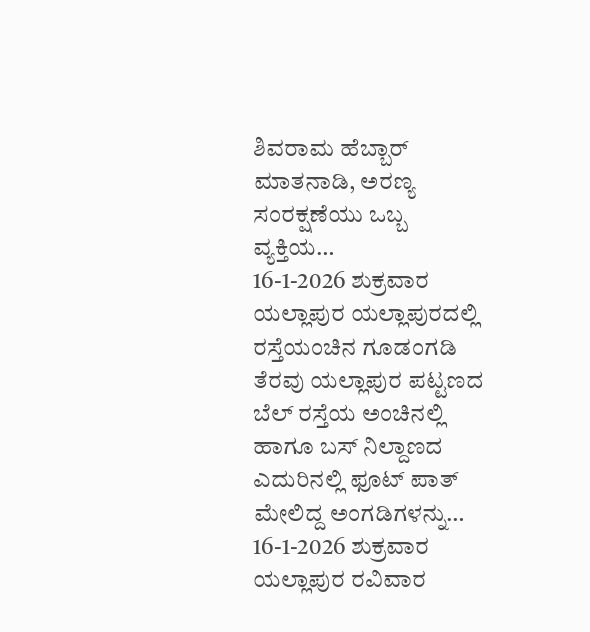ಶಿವರಾಮ ಹೆಬ್ಬಾರ್ ಮಾತನಾಡಿ, ಅರಣ್ಯ ಸಂರಕ್ಷಣೆಯು ಒಬ್ಬ ವ್ಯಕ್ತಿಯ…
16-1-2026 ಶುಕ್ರವಾರ ಯಲ್ಲಾಪುರ ಯಲ್ಲಾಪುರದಲ್ಲಿ ರಸ್ತೆಯಂಚಿನ ಗೂಡಂಗಡಿ ತೆರವು ಯಲ್ಲಾಪುರ ಪಟ್ಟಣದ ಬೆಲ್ ರಸ್ತೆಯ ಅಂಚಿನಲ್ಲಿ ಹಾಗೂ ಬಸ್ ನಿಲ್ದಾಣದ ಎದುರಿನಲ್ಲಿ ಫೂಟ್ ಪಾತ್ ಮೇಲಿದ್ದ ಅಂಗಡಿಗಳನ್ನು…
16-1-2026 ಶುಕ್ರವಾರ ಯಲ್ಲಾಪುರ ರವಿವಾರ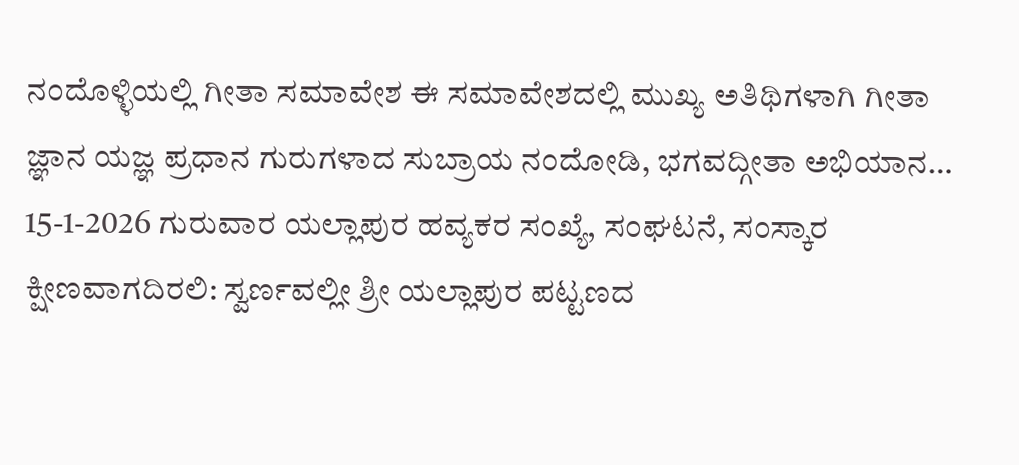ನಂದೊಳ್ಳಿಯಲ್ಲಿ ಗೀತಾ ಸಮಾವೇಶ ಈ ಸಮಾವೇಶದಲ್ಲಿ ಮುಖ್ಯ ಅತಿಥಿಗಳಾಗಿ ಗೀತಾ ಜ್ಞಾನ ಯಜ್ಞ ಪ್ರಧಾನ ಗುರುಗಳಾದ ಸುಬ್ರಾಯ ನಂದೋಡಿ, ಭಗವದ್ಗೀತಾ ಅಭಿಯಾನ…
15-1-2026 ಗುರುವಾರ ಯಲ್ಲಾಪುರ ಹವ್ಯಕರ ಸಂಖ್ಯೆ, ಸಂಘಟನೆ, ಸಂಸ್ಕಾರ ಕ್ಷೀಣವಾಗದಿರಲಿ: ಸ್ವರ್ಣವಲ್ಲೀ ಶ್ರೀ ಯಲ್ಲಾಪುರ ಪಟ್ಟಣದ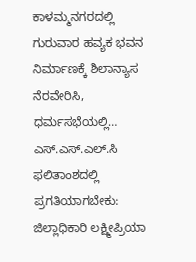ಕಾಳಮ್ಮನಗರದಲ್ಲಿ ಗುರುವಾರ ಹವ್ಯಕ ಭವನ ನಿರ್ಮಾಣಕ್ಕೆ ಶಿಲಾನ್ಯಾಸ ನೆರವೇರಿಸಿ, ಧರ್ಮಸಭೆಯಲ್ಲಿ…
ಎಸ್.ಎಸ್.ಎಲ್.ಸಿ ಫಲಿತಾಂಶದಲ್ಲಿ ಪ್ರಗತಿಯಾಗಬೇಕು: ಜಿಲ್ಲಾಧಿಕಾರಿ ಲಕ್ಷ್ಮೀಪ್ರಿಯಾ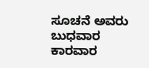ಸೂಚನೆ ಅವರು ಬುಧವಾರ ಕಾರವಾರ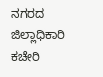ನಗರದ ಜಿಲ್ಲಾಧಿಕಾರಿ ಕಚೇರಿ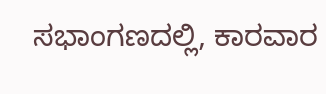ಸಭಾಂಗಣದಲ್ಲಿ, ಕಾರವಾರ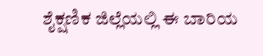ಶೈಕ್ಷಣಿಕ ಜಿಲ್ಲೆಯಲ್ಲಿ ಈ ಬಾರಿಯ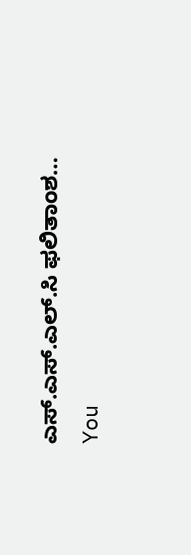ಎಸ್.ಎಸ್.ಎಲ್.ಸಿ ಫಲಿತಾಂಶ…
You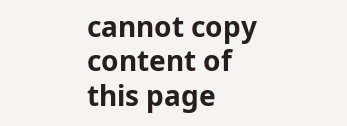cannot copy content of this page